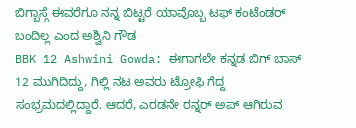ಬಿಗ್ಬಾಸ್ಗೆ ಈವರೆಗೂ ನನ್ನ ಬಿಟ್ಟರೆ ಯಾವೊಬ್ಬ ಟಫ್ ಕಂಟೆಂಡರ್ ಬಂದಿಲ್ಲ ಎಂದ ಅಶ್ವಿನಿ ಗೌಡ
BBK 12 Ashwini Gowda: ಈಗಾಗಲೇ ಕನ್ನಡ ಬಿಗ್ ಬಾಸ್ 12 ಮುಗಿದಿದ್ದು, ಗಿಲ್ಲಿ ನಟ ಅವರು ಟ್ರೋಫಿ ಗೆದ್ದ ಸಂಭ್ರಮದಲ್ಲಿದ್ದಾರೆ. ಆದರೆ, ಎರಡನೇ ರನ್ನರ್ ಅಪ್ ಆಗಿರುವ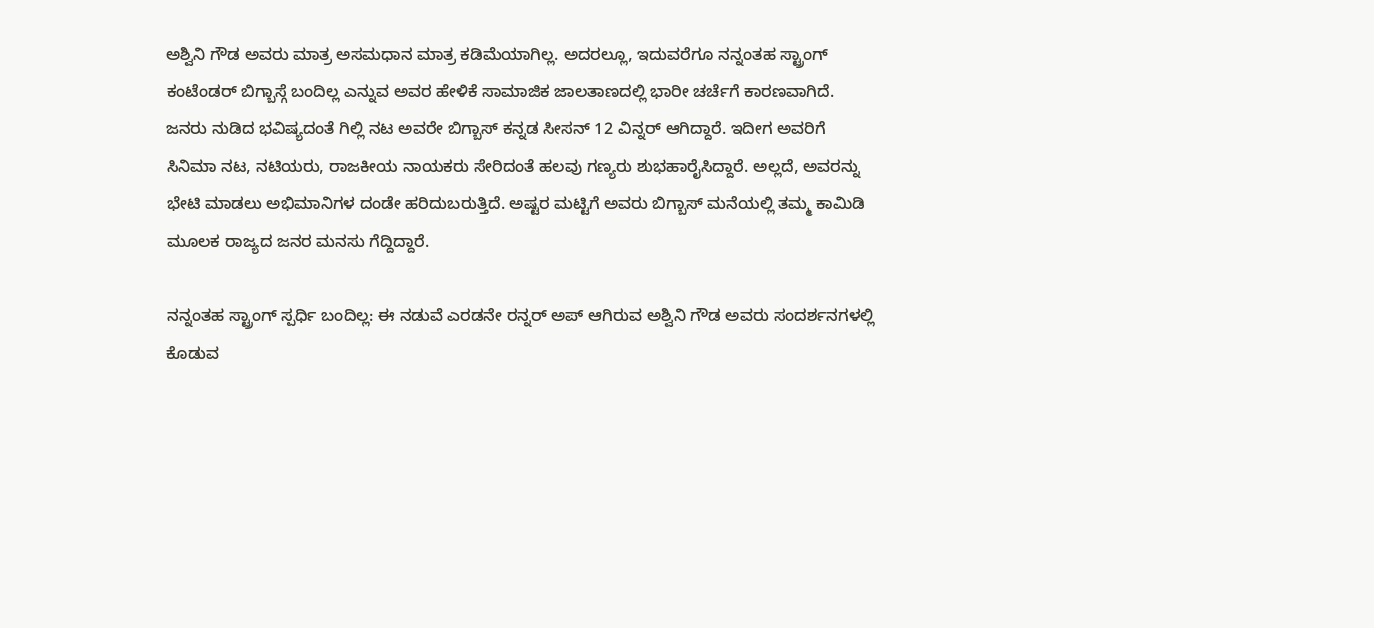ಅಶ್ವಿನಿ ಗೌಡ ಅವರು ಮಾತ್ರ ಅಸಮಧಾನ ಮಾತ್ರ ಕಡಿಮೆಯಾಗಿಲ್ಲ. ಅದರಲ್ಲೂ, ಇದುವರೆಗೂ ನನ್ನಂತಹ ಸ್ಟ್ರಾಂಗ್ ಕಂಟೆಂಡರ್ ಬಿಗ್ಬಾಸ್ಗೆ ಬಂದಿಲ್ಲ ಎನ್ನುವ ಅವರ ಹೇಳಿಕೆ ಸಾಮಾಜಿಕ ಜಾಲತಾಣದಲ್ಲಿ ಭಾರೀ ಚರ್ಚೆಗೆ ಕಾರಣವಾಗಿದೆ.
ಜನರು ನುಡಿದ ಭವಿಷ್ಯದಂತೆ ಗಿಲ್ಲಿ ನಟ ಅವರೇ ಬಿಗ್ಬಾಸ್ ಕನ್ನಡ ಸೀಸನ್ 12 ವಿನ್ನರ್ ಆಗಿದ್ದಾರೆ. ಇದೀಗ ಅವರಿಗೆ ಸಿನಿಮಾ ನಟ, ನಟಿಯರು, ರಾಜಕೀಯ ನಾಯಕರು ಸೇರಿದಂತೆ ಹಲವು ಗಣ್ಯರು ಶುಭಹಾರೈಸಿದ್ದಾರೆ. ಅಲ್ಲದೆ, ಅವರನ್ನು ಭೇಟಿ ಮಾಡಲು ಅಭಿಮಾನಿಗಳ ದಂಡೇ ಹರಿದುಬರುತ್ತಿದೆ. ಅಷ್ಟರ ಮಟ್ಟಿಗೆ ಅವರು ಬಿಗ್ಬಾಸ್ ಮನೆಯಲ್ಲಿ ತಮ್ಮ ಕಾಮಿಡಿ ಮೂಲಕ ರಾಜ್ಯದ ಜನರ ಮನಸು ಗೆದ್ದಿದ್ದಾರೆ.

ನನ್ನಂತಹ ಸ್ಟ್ರಾಂಗ್ ಸ್ಪರ್ಧಿ ಬಂದಿಲ್ಲ: ಈ ನಡುವೆ ಎರಡನೇ ರನ್ನರ್ ಅಪ್ ಆಗಿರುವ ಅಶ್ವಿನಿ ಗೌಡ ಅವರು ಸಂದರ್ಶನಗಳಲ್ಲಿ ಕೊಡುವ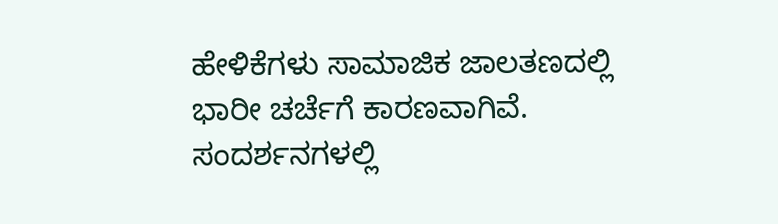ಹೇಳಿಕೆಗಳು ಸಾಮಾಜಿಕ ಜಾಲತಣದಲ್ಲಿ ಭಾರೀ ಚರ್ಚೆಗೆ ಕಾರಣವಾಗಿವೆ. ಸಂದರ್ಶನಗಳಲ್ಲಿ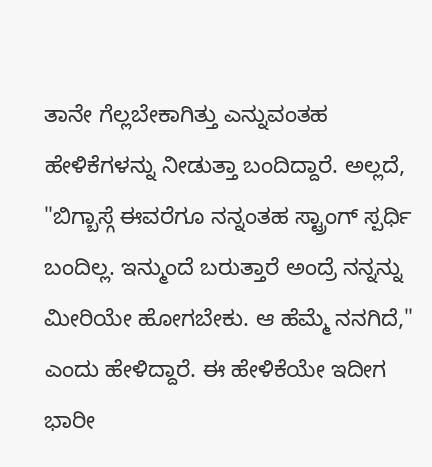ತಾನೇ ಗೆಲ್ಲಬೇಕಾಗಿತ್ತು ಎನ್ನುವಂತಹ ಹೇಳಿಕೆಗಳನ್ನು ನೀಡುತ್ತಾ ಬಂದಿದ್ದಾರೆ. ಅಲ್ಲದೆ, "ಬಿಗ್ಬಾಸ್ಗೆ ಈವರೆಗೂ ನನ್ನಂತಹ ಸ್ಟ್ರಾಂಗ್ ಸ್ಪರ್ಧಿ ಬಂದಿಲ್ಲ. ಇನ್ಮುಂದೆ ಬರುತ್ತಾರೆ ಅಂದ್ರೆ ನನ್ನನ್ನು ಮೀರಿಯೇ ಹೋಗಬೇಕು. ಆ ಹೆಮ್ಮೆ ನನಗಿದೆ," ಎಂದು ಹೇಳಿದ್ದಾರೆ. ಈ ಹೇಳಿಕೆಯೇ ಇದೀಗ ಭಾರೀ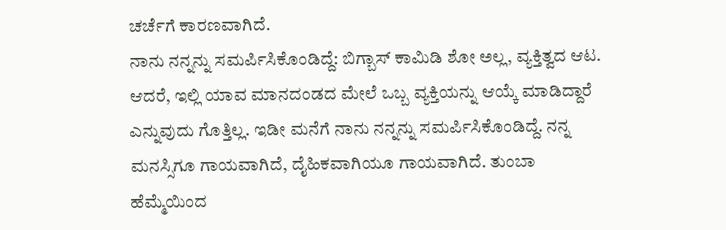ಚರ್ಚೆಗೆ ಕಾರಣವಾಗಿದೆ.
ನಾನು ನನ್ನನ್ನು ಸಮರ್ಪಿಸಿಕೊಂಡಿದ್ದೆ: ಬಿಗ್ಬಾಸ್ ಕಾಮಿಡಿ ಶೋ ಅಲ್ಲ, ವ್ಯಕ್ತಿತ್ವದ ಆಟ. ಆದರೆ, ಇಲ್ಲಿ ಯಾವ ಮಾನದಂಡದ ಮೇಲೆ ಒಬ್ಬ ವ್ಯಕ್ತಿಯನ್ನು ಆಯ್ಕೆ ಮಾಡಿದ್ದಾರೆ ಎನ್ನುವುದು ಗೊತ್ತಿಲ್ಲ. ಇಡೀ ಮನೆಗೆ ನಾನು ನನ್ನನ್ನು ಸಮರ್ಪಿಸಿಕೊಂಡಿದ್ದೆ. ನನ್ನ ಮನಸ್ಸಿಗೂ ಗಾಯವಾಗಿದೆ, ದೈಹಿಕವಾಗಿಯೂ ಗಾಯವಾಗಿದೆ. ತುಂಬಾ ಹೆಮ್ಮೆಯಿಂದ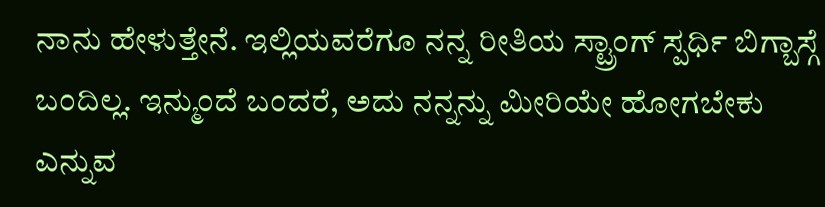ನಾನು ಹೇಳುತ್ತೇನೆ. ಇಲ್ಲಿಯವರೆಗೂ ನನ್ನ ರೀತಿಯ ಸ್ಟ್ರಾಂಗ್ ಸ್ಪರ್ಧಿ ಬಿಗ್ಬಾಸ್ಗೆ ಬಂದಿಲ್ಲ. ಇನ್ಮುಂದೆ ಬಂದರೆ, ಅದು ನನ್ನನ್ನು ಮೀರಿಯೇ ಹೋಗಬೇಕು ಎನ್ನುವ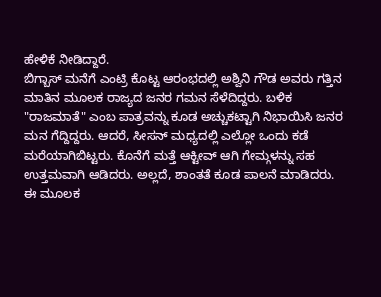ಹೇಳಿಕೆ ನೀಡಿದ್ದಾರೆ.
ಬಿಗ್ಬಾಸ್ ಮನೆಗೆ ಎಂಟ್ರಿ ಕೊಟ್ಟ ಆರಂಭದಲ್ಲಿ ಅಶ್ವಿನಿ ಗೌಡ ಅವರು ಗತ್ತಿನ ಮಾತಿನ ಮೂಲಕ ರಾಜ್ಯದ ಜನರ ಗಮನ ಸೆಳೆದಿದ್ದರು. ಬಳಿಕ "ರಾಜಮಾತೆ" ಎಂಬ ಪಾತ್ರವನ್ನು ಕೂಡ ಅಚ್ಚುಕಟ್ಟಾಗಿ ನಿಭಾಯಿಸಿ ಜನರ ಮನ ಗೆದ್ದಿದ್ದರು. ಆದರೆ, ಸೀಸನ್ ಮಧ್ಯದಲ್ಲಿ ಎಲ್ಲೋ ಒಂದು ಕಡೆ ಮರೆಯಾಗಿಬಿಟ್ಟರು. ಕೊನೆಗೆ ಮತ್ತೆ ಆಕ್ಟೀವ್ ಆಗಿ ಗೇಮ್ಗಳನ್ನು ಸಹ ಉತ್ತಮವಾಗಿ ಆಡಿದರು. ಅಲ್ಲದೆ, ಶಾಂತತೆ ಕೂಡ ಪಾಲನೆ ಮಾಡಿದರು.
ಈ ಮೂಲಕ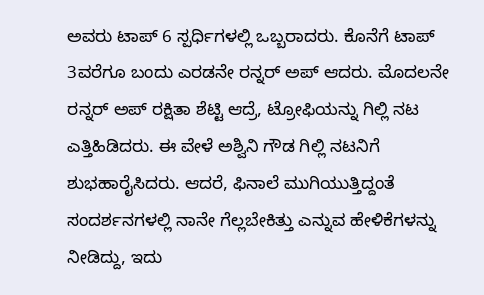ಅವರು ಟಾಪ್ 6 ಸ್ಪರ್ಧಿಗಳಲ್ಲಿ ಒಬ್ಬರಾದರು. ಕೊನೆಗೆ ಟಾಪ್ 3ವರೆಗೂ ಬಂದು ಎರಡನೇ ರನ್ನರ್ ಅಪ್ ಆದರು. ಮೊದಲನೇ ರನ್ನರ್ ಅಪ್ ರಕ್ಷಿತಾ ಶೆಟ್ಟಿ ಆದ್ರೆ, ಟ್ರೋಫಿಯನ್ನು ಗಿಲ್ಲಿ ನಟ ಎತ್ತಿಹಿಡಿದರು. ಈ ವೇಳೆ ಅಶ್ವಿನಿ ಗೌಡ ಗಿಲ್ಲಿ ನಟನಿಗೆ ಶುಭಹಾರೈಸಿದರು. ಆದರೆ, ಫಿನಾಲೆ ಮುಗಿಯುತ್ತಿದ್ದಂತೆ ಸಂದರ್ಶನಗಳಲ್ಲಿ ನಾನೇ ಗೆಲ್ಲಬೇಕಿತ್ತು ಎನ್ನುವ ಹೇಳಿಕೆಗಳನ್ನು ನೀಡಿದ್ದು, ಇದು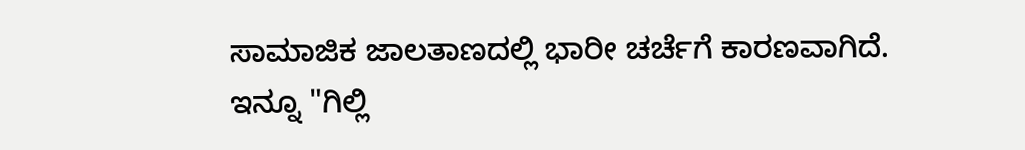ಸಾಮಾಜಿಕ ಜಾಲತಾಣದಲ್ಲಿ ಭಾರೀ ಚರ್ಚೆಗೆ ಕಾರಣವಾಗಿದೆ.
ಇನ್ನೂ "ಗಿಲ್ಲಿ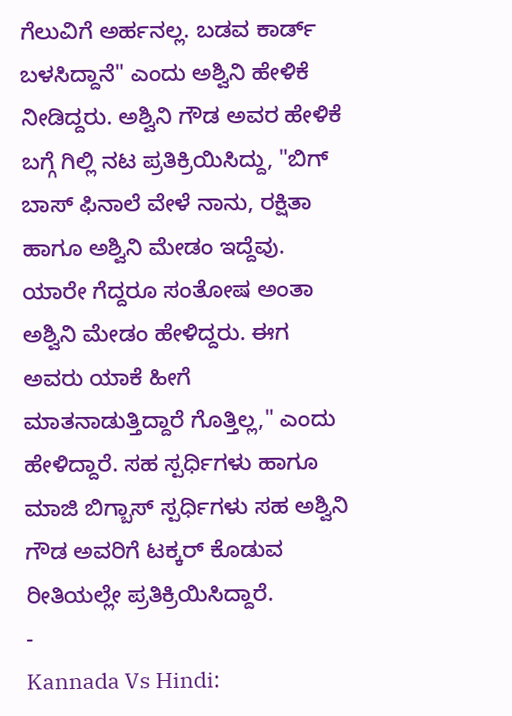ಗೆಲುವಿಗೆ ಅರ್ಹನಲ್ಲ. ಬಡವ ಕಾರ್ಡ್ ಬಳಸಿದ್ದಾನೆ" ಎಂದು ಅಶ್ವಿನಿ ಹೇಳಿಕೆ ನೀಡಿದ್ದರು. ಅಶ್ವಿನಿ ಗೌಡ ಅವರ ಹೇಳಿಕೆ ಬಗ್ಗೆ ಗಿಲ್ಲಿ ನಟ ಪ್ರತಿಕ್ರಿಯಿಸಿದ್ದು, "ಬಿಗ್ ಬಾಸ್ ಫಿನಾಲೆ ವೇಳೆ ನಾನು, ರಕ್ಷಿತಾ ಹಾಗೂ ಅಶ್ವಿನಿ ಮೇಡಂ ಇದ್ದೆವು. ಯಾರೇ ಗೆದ್ದರೂ ಸಂತೋಷ ಅಂತಾ ಅಶ್ವಿನಿ ಮೇಡಂ ಹೇಳಿದ್ದರು. ಈಗ ಅವರು ಯಾಕೆ ಹೀಗೆ ಮಾತನಾಡುತ್ತಿದ್ದಾರೆ ಗೊತ್ತಿಲ್ಲ," ಎಂದು ಹೇಳಿದ್ದಾರೆ. ಸಹ ಸ್ಪರ್ಧಿಗಳು ಹಾಗೂ ಮಾಜಿ ಬಿಗ್ಬಾಸ್ ಸ್ಪರ್ಧಿಗಳು ಸಹ ಅಶ್ವಿನಿ ಗೌಡ ಅವರಿಗೆ ಟಕ್ಕರ್ ಕೊಡುವ ರೀತಿಯಲ್ಲೇ ಪ್ರತಿಕ್ರಿಯಿಸಿದ್ದಾರೆ.
-
Kannada Vs Hindi: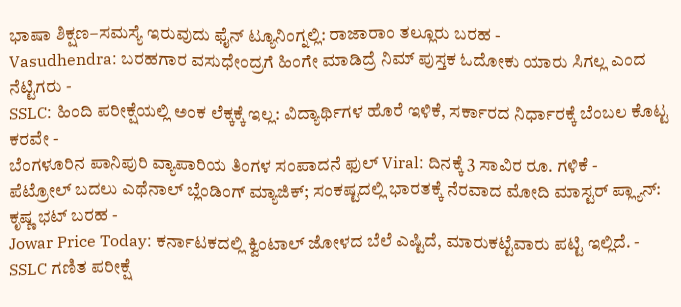ಭಾಷಾ ಶಿಕ್ಷಣ–ಸಮಸ್ಯೆ ಇರುವುದು ಫೈನ್ ಟ್ಯೂನಿಂಗ್ನಲ್ಲಿ: ರಾಜಾರಾಂ ತಲ್ಲೂರು ಬರಹ -
Vasudhendra: ಬರಹಗಾರ ವಸುಧೇಂದ್ರಗೆ ಹಿಂಗೇ ಮಾಡಿದ್ರೆ ನಿಮ್ ಪುಸ್ತಕ ಓದೋಕು ಯಾರು ಸಿಗಲ್ಲ ಎಂದ ನೆಟ್ಟಿಗರು -
SSLC: ಹಿಂದಿ ಪರೀಕ್ಷೆಯಲ್ಲಿ ಅಂಕ ಲೆಕ್ಕಕ್ಕೆ ಇಲ್ಲ: ವಿದ್ಯಾರ್ಥಿಗಳ ಹೊರೆ ಇಳಿಕೆ, ಸರ್ಕಾರದ ನಿರ್ಧಾರಕ್ಕೆ ಬೆಂಬಲ ಕೊಟ್ಟ ಕರವೇ -
ಬೆಂಗಳೂರಿನ ಪಾನಿಪುರಿ ವ್ಯಾಪಾರಿಯ ತಿಂಗಳ ಸಂಪಾದನೆ ಫುಲ್ Viral: ದಿನಕ್ಕೆ 3 ಸಾವಿರ ರೂ. ಗಳಿಕೆ -
ಪೆಟ್ರೋಲ್ ಬದಲು ಎಥೆನಾಲ್ ಬ್ಲೆಂಡಿಂಗ್ ಮ್ಯಾಜಿಕ್; ಸಂಕಷ್ಟದಲ್ಲಿ ಭಾರತಕ್ಕೆ ನೆರವಾದ ಮೋದಿ ಮಾಸ್ಟರ್ ಪ್ಲ್ಯಾನ್: ಕೃಷ್ಣ ಭಟ್ ಬರಹ -
Jowar Price Today: ಕರ್ನಾಟಕದಲ್ಲಿ ಕ್ವಿಂಟಾಲ್ ಜೋಳದ ಬೆಲೆ ಎಷ್ಟಿದೆ, ಮಾರುಕಟ್ಟೆವಾರು ಪಟ್ಟಿ ಇಲ್ಲಿದೆ. -
SSLC ಗಣಿತ ಪರೀಕ್ಷೆ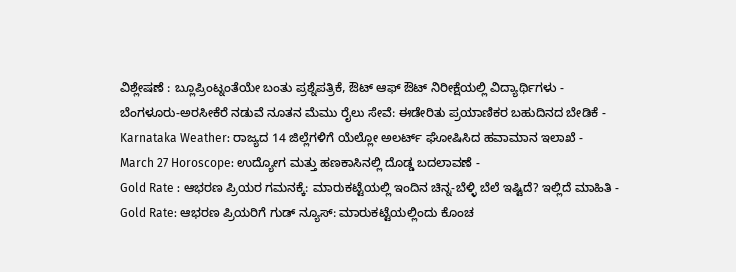ವಿಶ್ಲೇಷಣೆ : ಬ್ಲೂಪ್ರಿಂಟ್ನಂತೆಯೇ ಬಂತು ಪ್ರಶ್ನೆಪತ್ರಿಕೆ, ಔಟ್ ಆಫ್ ಔಟ್ ನಿರೀಕ್ಷೆಯಲ್ಲಿ ವಿದ್ಯಾರ್ಥಿಗಳು -
ಬೆಂಗಳೂರು-ಅರಸೀಕೆರೆ ನಡುವೆ ನೂತನ ಮೆಮು ರೈಲು ಸೇವೆ: ಈಡೇರಿತು ಪ್ರಯಾಣಿಕರ ಬಹುದಿನದ ಬೇಡಿಕೆ -
Karnataka Weather: ರಾಜ್ಯದ 14 ಜಿಲ್ಲೆಗಳಿಗೆ ಯೆಲ್ಲೋ ಅಲರ್ಟ್ ಘೋಷಿಸಿದ ಹವಾಮಾನ ಇಲಾಖೆ -
March 27 Horoscope: ಉದ್ಯೋಗ ಮತ್ತು ಹಣಕಾಸಿನಲ್ಲಿ ದೊಡ್ಡ ಬದಲಾವಣೆ -
Gold Rate : ಆಭರಣ ಪ್ರಿಯರ ಗಮನಕ್ಕೆ: ಮಾರುಕಟ್ಟೆಯಲ್ಲಿ ಇಂದಿನ ಚಿನ್ನ-ಬೆಳ್ಳಿ ಬೆಲೆ ಇಷ್ಟಿದೆ? ಇಲ್ಲಿದೆ ಮಾಹಿತಿ -
Gold Rate: ಆಭರಣ ಪ್ರಿಯರಿಗೆ ಗುಡ್ ನ್ಯೂಸ್: ಮಾರುಕಟ್ಟೆಯಲ್ಲಿಂದು ಕೊಂಚ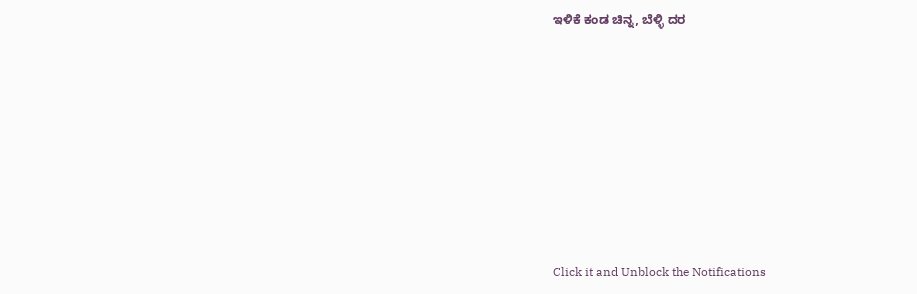ಇಳಿಕೆ ಕಂಡ ಚಿನ್ನ, ಬೆಳ್ಳಿ ದರ












Click it and Unblock the Notifications